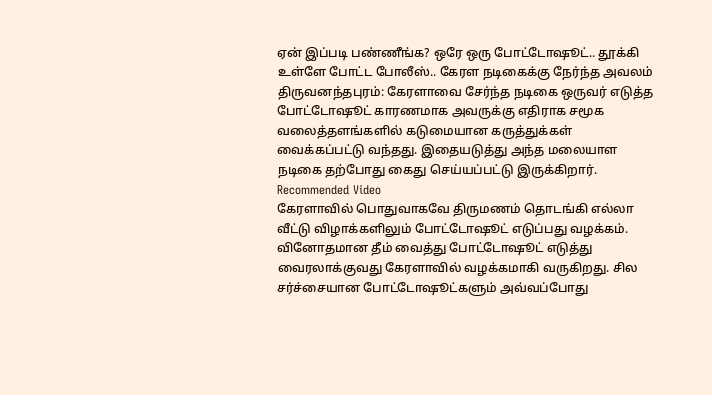ஏன் இப்படி பண்ணீங்க? ஒரே ஒரு போட்டோஷூட்.. தூக்கி உள்ளே போட்ட போலீஸ்.. கேரள நடிகைக்கு நேர்ந்த அவலம்
திருவனந்தபுரம்: கேரளாவை சேர்ந்த நடிகை ஒருவர் எடுத்த போட்டோஷூட் காரணமாக அவருக்கு எதிராக சமூக வலைத்தளங்களில் கடுமையான கருத்துக்கள் வைக்கப்பட்டு வந்தது. இதையடுத்து அந்த மலையாள நடிகை தற்போது கைது செய்யப்பட்டு இருக்கிறார்.
Recommended Video
கேரளாவில் பொதுவாகவே திருமணம் தொடங்கி எல்லா வீட்டு விழாக்களிலும் போட்டோஷூட் எடுப்பது வழக்கம். வினோதமான தீம் வைத்து போட்டோஷூட் எடுத்து வைரலாக்குவது கேரளாவில் வழக்கமாகி வருகிறது. சில சர்ச்சையான போட்டோஷூட்களும் அவ்வப்போது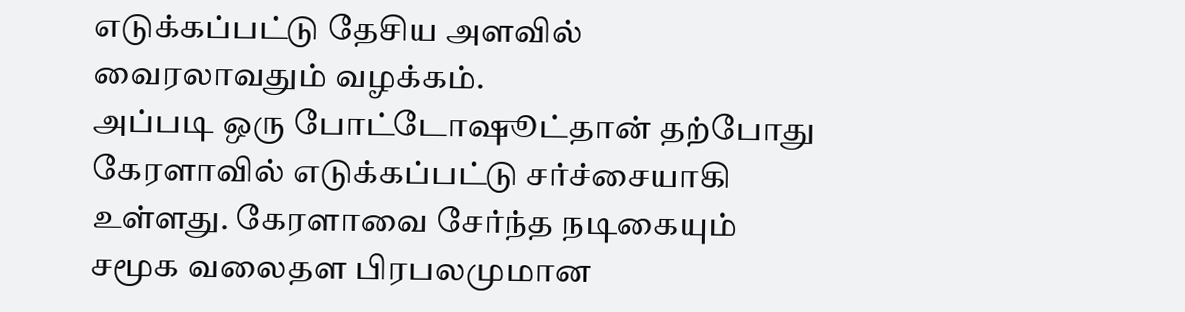எடுக்கப்பட்டு தேசிய அளவில் வைரலாவதும் வழக்கம்.
அப்படி ஒரு போட்டோஷூட்தான் தற்போது கேரளாவில் எடுக்கப்பட்டு சர்ச்சையாகி உள்ளது. கேரளாவை சேர்ந்த நடிகையும் சமூக வலைதள பிரபலமுமான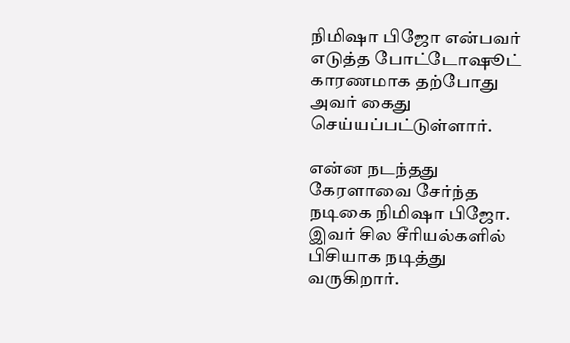நிமிஷா பிஜோ என்பவர் எடுத்த போட்டோஷூட் காரணமாக தற்போது அவர் கைது செய்யப்பட்டுள்ளார்.

என்ன நடந்தது
கேரளாவை சேர்ந்த நடிகை நிமிஷா பிஜோ. இவர் சில சீரியல்களில் பிசியாக நடித்து வருகிறார்.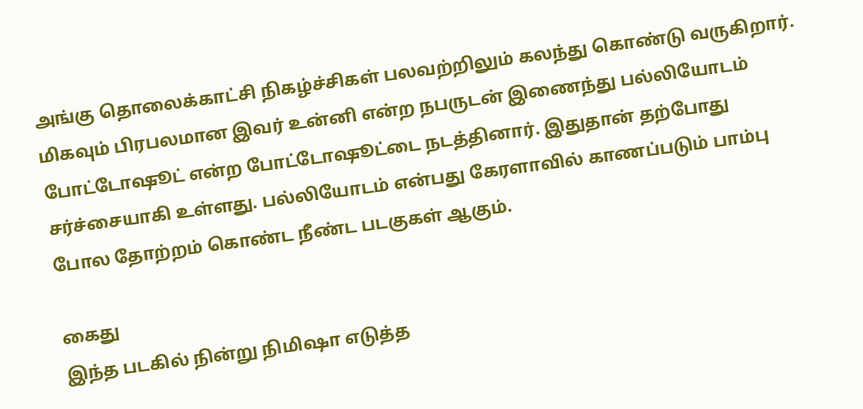அங்கு தொலைக்காட்சி நிகழ்ச்சிகள் பலவற்றிலும் கலந்து கொண்டு வருகிறார். மிகவும் பிரபலமான இவர் உன்னி என்ற நபருடன் இணைந்து பல்லியோடம் போட்டோஷூட் என்ற போட்டோஷூட்டை நடத்தினார். இதுதான் தற்போது சர்ச்சையாகி உள்ளது. பல்லியோடம் என்பது கேரளாவில் காணப்படும் பாம்பு போல தோற்றம் கொண்ட நீண்ட படகுகள் ஆகும்.

கைது
இந்த படகில் நின்று நிமிஷா எடுத்த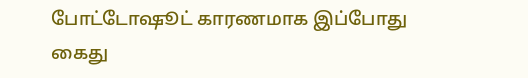போட்டோஷூட் காரணமாக இப்போது கைது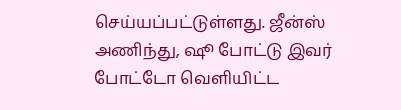செய்யப்பட்டுள்ளது. ஜீன்ஸ் அணிந்து, ஷூ போட்டு இவர் போட்டோ வெளியிட்ட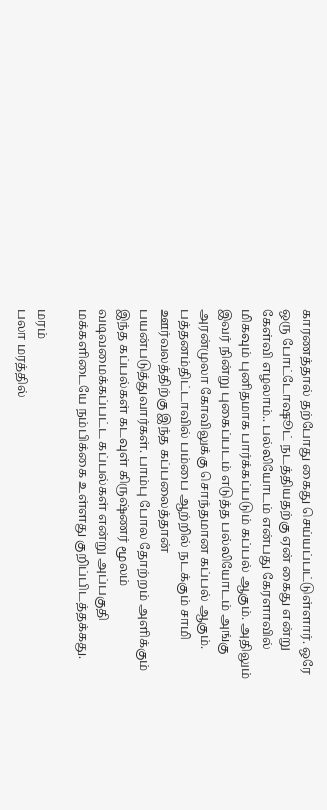காரணத்தால் தற்போது கைது செய்யப்பட்டுள்ளார். ஒரே ஒரு போட்டோஷூட் நடத்தியதற்கு ஏன் கைது என்று கேள்வி எழலாம்.. பல்லியோடம் என்பது கேரளாவில் மிகவும் புனிதமாக பார்க்கப்படும் கப்பல் ஆகும். அதிலும் இவர் நின்று புகைப்படம் எடுத்த பல்லியோடம் அங்கு அரன்முலா கோவிலுக்கு சொந்தமான கப்பல் ஆகும். பத்தனம்திட்டாவில் பம்பை ஆற்றில் நடக்கும் சாமி ஊர்வலத்திற்கு இந்த கப்பலைத்தான் பயன்படுத்துவார்கள். பாம்பு போல தோற்றம் அளிக்கும் இந்த கப்பல்கள் கடவுள் கிருஷ்ணர் மூலம் வடிவமைக்கப்பட்ட கப்பல்கள் என்று அப்பகுதி மக்களிடையே நம்பிக்கை உள்ளது குறிப்பிடத்தக்கது.

மரம்
பலா மரத்தில்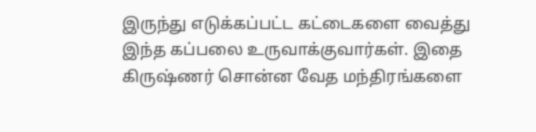இருந்து எடுக்கப்பட்ட கட்டைகளை வைத்து இந்த கப்பலை உருவாக்குவார்கள். இதை கிருஷ்ணர் சொன்ன வேத மந்திரங்களை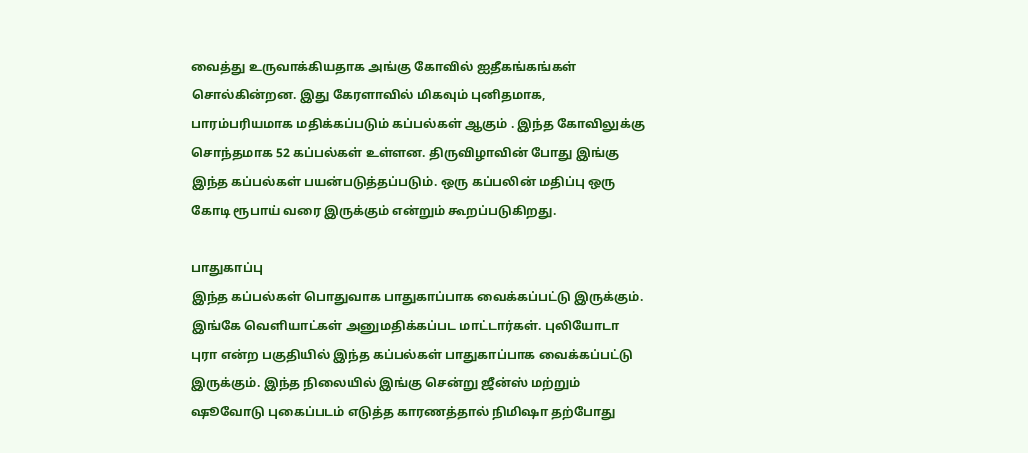வைத்து உருவாக்கியதாக அங்கு கோவில் ஐதீகங்கங்கள் சொல்கின்றன. இது கேரளாவில் மிகவும் புனிதமாக, பாரம்பரியமாக மதிக்கப்படும் கப்பல்கள் ஆகும் . இந்த கோவிலுக்கு சொந்தமாக 52 கப்பல்கள் உள்ளன. திருவிழாவின் போது இங்கு இந்த கப்பல்கள் பயன்படுத்தப்படும். ஒரு கப்பலின் மதிப்பு ஒரு கோடி ரூபாய் வரை இருக்கும் என்றும் கூறப்படுகிறது.

பாதுகாப்பு
இந்த கப்பல்கள் பொதுவாக பாதுகாப்பாக வைக்கப்பட்டு இருக்கும். இங்கே வெளியாட்கள் அனுமதிக்கப்பட மாட்டார்கள். புலியோடா புரா என்ற பகுதியில் இந்த கப்பல்கள் பாதுகாப்பாக வைக்கப்பட்டு இருக்கும். இந்த நிலையில் இங்கு சென்று ஜீன்ஸ் மற்றும் ஷூவோடு புகைப்படம் எடுத்த காரணத்தால் நிமிஷா தற்போது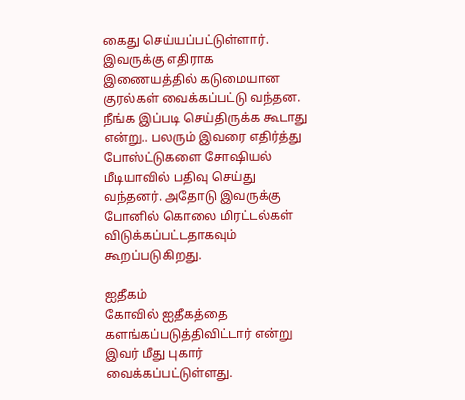கைது செய்யப்பட்டுள்ளார். இவருக்கு எதிராக இணையத்தில் கடுமையான குரல்கள் வைக்கப்பட்டு வந்தன. நீங்க இப்படி செய்திருக்க கூடாது என்று.. பலரும் இவரை எதிர்த்து போஸ்ட்டுகளை சோஷியல் மீடியாவில் பதிவு செய்து வந்தனர். அதோடு இவருக்கு போனில் கொலை மிரட்டல்கள் விடுக்கப்பட்டதாகவும் கூறப்படுகிறது.

ஐதீகம்
கோவில் ஐதீகத்தை களங்கப்படுத்திவிட்டார் என்று இவர் மீது புகார் வைக்கப்பட்டுள்ளது.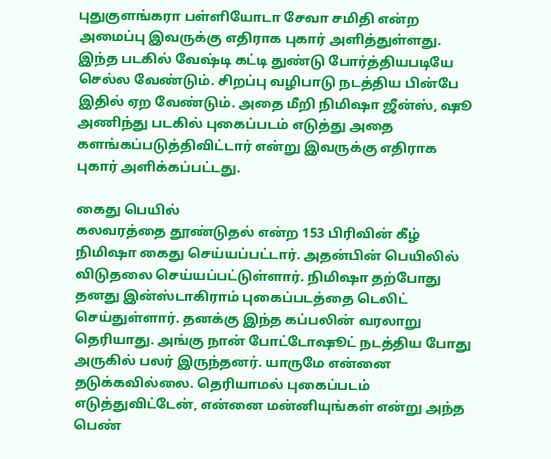புதுகுளங்கரா பள்ளியோடா சேவா சமிதி என்ற அமைப்பு இவருக்கு எதிராக புகார் அளித்துள்ளது. இந்த படகில் வேஷ்டி கட்டி துண்டு போர்த்தியபடியே செல்ல வேண்டும். சிறப்பு வழிபாடு நடத்திய பின்பே இதில் ஏற வேண்டும். அதை மீறி நிமிஷா ஜீன்ஸ், ஷூ அணிந்து படகில் புகைப்படம் எடுத்து அதை களங்கப்படுத்திவிட்டார் என்று இவருக்கு எதிராக புகார் அளிக்கப்பட்டது.

கைது பெயில்
கலவரத்தை தூண்டுதல் என்ற 153 பிரிவின் கீழ் நிமிஷா கைது செய்யப்பட்டார். அதன்பின் பெயிலில் விடுதலை செய்யப்பட்டுள்ளார். நிமிஷா தற்போது தனது இன்ஸ்டாகிராம் புகைப்படத்தை டெலிட் செய்துள்ளார். தனக்கு இந்த கப்பலின் வரலாறு தெரியாது. அங்கு நான் போட்டோஷூட் நடத்திய போது அருகில் பலர் இருந்தனர். யாருமே என்னை தடுக்கவில்லை. தெரியாமல் புகைப்படம் எடுத்துவிட்டேன், என்னை மன்னியுங்கள் என்று அந்த பெண்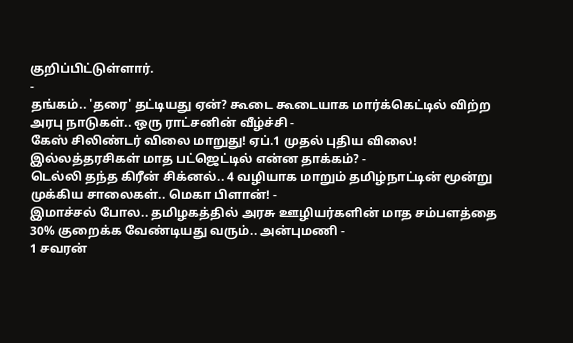குறிப்பிட்டுள்ளார்.
-
தங்கம்.. 'தரை' தட்டியது ஏன்? கூடை கூடையாக மார்க்கெட்டில் விற்ற அரபு நாடுகள்.. ஒரு ராட்சனின் வீழ்ச்சி -
கேஸ் சிலிண்டர் விலை மாறுது! ஏப்.1 முதல் புதிய விலை! இல்லத்தரசிகள் மாத பட்ஜெட்டில் என்ன தாக்கம்? -
டெல்லி தந்த கிரீன் சிக்னல்.. 4 வழியாக மாறும் தமிழ்நாட்டின் மூன்று முக்கிய சாலைகள்.. மெகா பிளான்! -
இமாச்சல் போல.. தமிழகத்தில் அரசு ஊழியர்களின் மாத சம்பளத்தை 30% குறைக்க வேண்டியது வரும்.. அன்புமணி -
1 சவரன்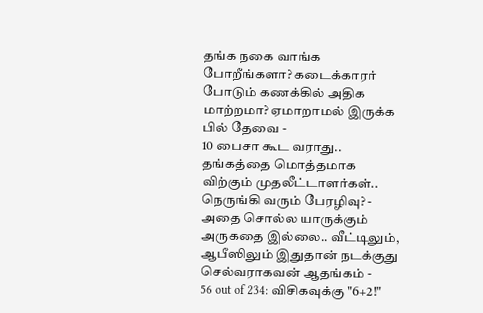தங்க நகை வாங்க போறீங்களா? கடைக்காரர் போடும் கணக்கில் அதிக மாற்றமா? ஏமாறாமல் இருக்க பில் தேவை -
10 பைசா கூட வராது.. தங்கத்தை மொத்தமாக விற்கும் முதலீட்டாளர்கள்.. நெருங்கி வரும் பேரழிவு? -
அதை சொல்ல யாருக்கும் அருகதை இல்லை.. வீட்டிலும், ஆபீஸிலும் இதுதான் நடக்குது செல்வராகவன் ஆதங்கம் -
56 out of 234: விசிகவுக்கு "6+2!"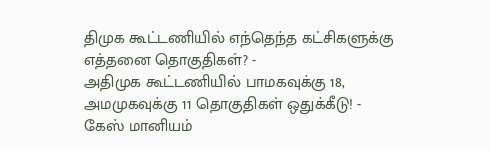திமுக கூட்டணியில் எந்தெந்த கட்சிகளுக்கு எத்தனை தொகுதிகள்? -
அதிமுக கூட்டணியில் பாமகவுக்கு 18, அமமுகவுக்கு 11 தொகுதிகள் ஒதுக்கீடு! -
கேஸ் மானியம்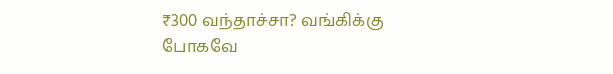₹300 வந்தாச்சா? வங்கிக்கு போகவே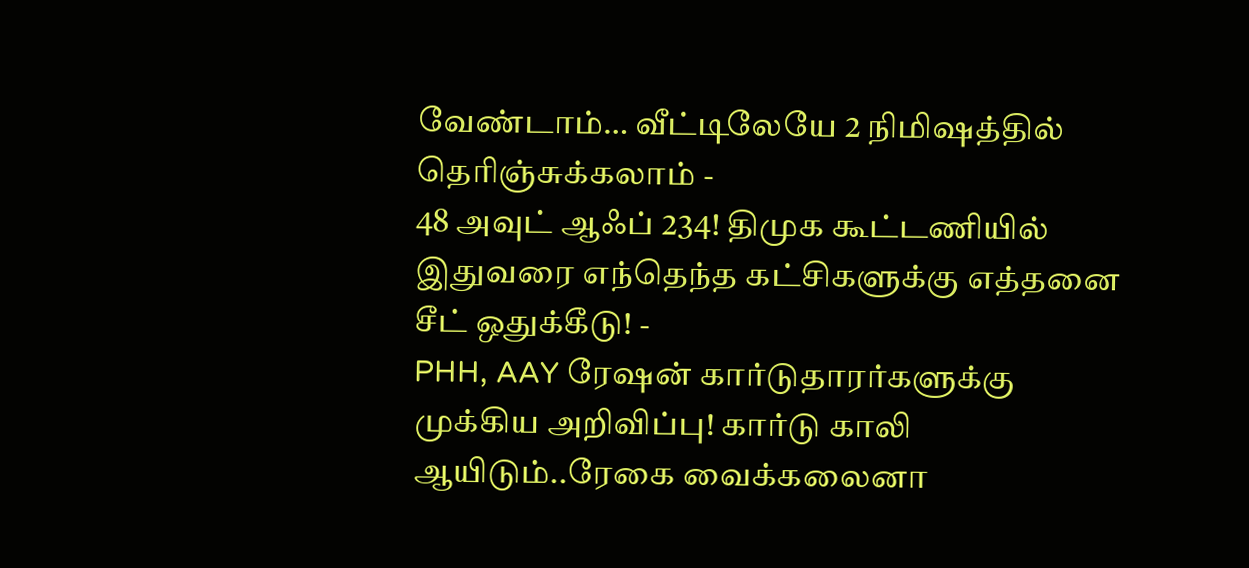வேண்டாம்… வீட்டிலேயே 2 நிமிஷத்தில் தெரிஞ்சுக்கலாம் -
48 அவுட் ஆஃப் 234! திமுக கூட்டணியில் இதுவரை எந்தெந்த கட்சிகளுக்கு எத்தனை சீட் ஒதுக்கீடு! -
PHH, AAY ரேஷன் கார்டுதாரர்களுக்கு முக்கிய அறிவிப்பு! கார்டு காலி ஆயிடும்..ரேகை வைக்கலைனா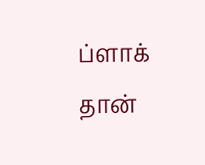ப்ளாக் தான்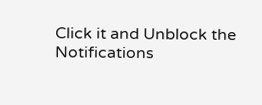Click it and Unblock the Notifications